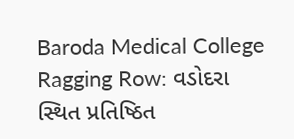Baroda Medical College Ragging Row: વડોદરા સ્થિત પ્રતિષ્ઠિત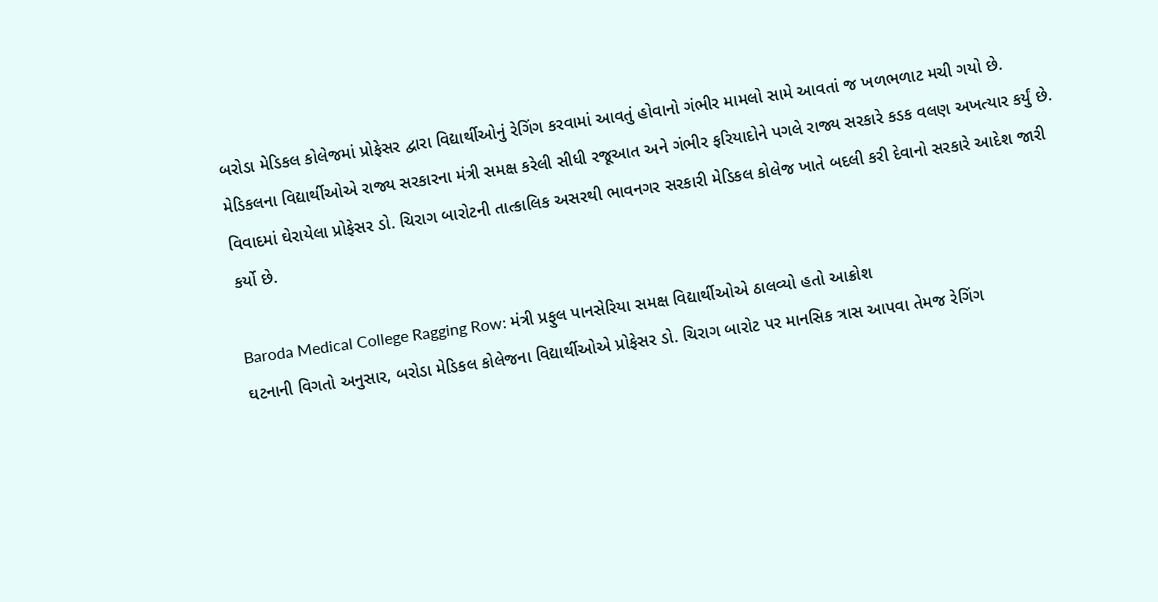બરોડા મેડિકલ કોલેજમાં પ્રોફેસર દ્વારા વિદ્યાર્થીઓનું રેગિંગ કરવામાં આવતું હોવાનો ગંભીર મામલો સામે આવતાં જ ખળભળાટ મચી ગયો છે. મેડિકલના વિદ્યાર્થીઓએ રાજ્ય સરકારના મંત્રી સમક્ષ કરેલી સીધી રજૂઆત અને ગંભીર ફરિયાદોને પગલે રાજ્ય સરકારે કડક વલણ અખત્યાર કર્યું છે. વિવાદમાં ઘેરાયેલા પ્રોફેસર ડો. ચિરાગ બારોટની તાત્કાલિક અસરથી ભાવનગર સરકારી મેડિકલ કોલેજ ખાતે બદલી કરી દેવાનો સરકારે આદેશ જારી કર્યો છે.

Baroda Medical College Ragging Row: મંત્રી પ્રફુલ પાનસેરિયા સમક્ષ વિદ્યાર્થીઓએ ઠાલવ્યો હતો આક્રોશ
ઘટનાની વિગતો અનુસાર, બરોડા મેડિકલ કોલેજના વિદ્યાર્થીઓએ પ્રોફેસર ડો. ચિરાગ બારોટ પર માનસિક ત્રાસ આપવા તેમજ રેગિંગ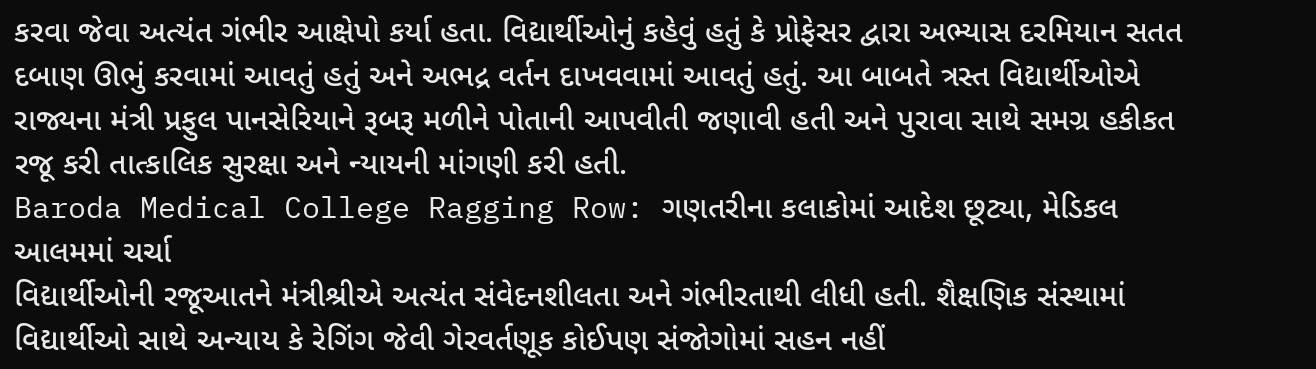કરવા જેવા અત્યંત ગંભીર આક્ષેપો કર્યા હતા. વિદ્યાર્થીઓનું કહેવું હતું કે પ્રોફેસર દ્વારા અભ્યાસ દરમિયાન સતત દબાણ ઊભું કરવામાં આવતું હતું અને અભદ્ર વર્તન દાખવવામાં આવતું હતું. આ બાબતે ત્રસ્ત વિદ્યાર્થીઓએ રાજ્યના મંત્રી પ્રફુલ પાનસેરિયાને રૂબરૂ મળીને પોતાની આપવીતી જણાવી હતી અને પુરાવા સાથે સમગ્ર હકીકત રજૂ કરી તાત્કાલિક સુરક્ષા અને ન્યાયની માંગણી કરી હતી.
Baroda Medical College Ragging Row: ગણતરીના કલાકોમાં આદેશ છૂટ્યા, મેડિકલ આલમમાં ચર્ચા
વિદ્યાર્થીઓની રજૂઆતને મંત્રીશ્રીએ અત્યંત સંવેદનશીલતા અને ગંભીરતાથી લીધી હતી. શૈક્ષણિક સંસ્થામાં વિદ્યાર્થીઓ સાથે અન્યાય કે રેગિંગ જેવી ગેરવર્તણૂક કોઈપણ સંજોગોમાં સહન નહીં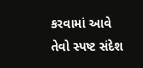કરવામાં આવે તેવો સ્પષ્ટ સંદેશ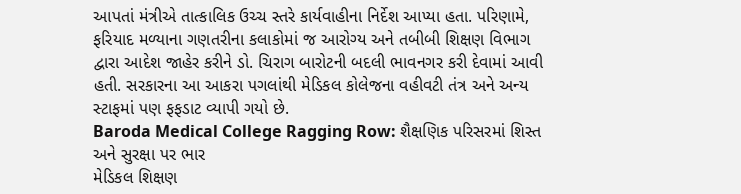આપતાં મંત્રીએ તાત્કાલિક ઉચ્ચ સ્તરે કાર્યવાહીના નિર્દેશ આપ્યા હતા. પરિણામે, ફરિયાદ મળ્યાના ગણતરીના કલાકોમાં જ આરોગ્ય અને તબીબી શિક્ષણ વિભાગ દ્વારા આદેશ જાહેર કરીને ડો. ચિરાગ બારોટની બદલી ભાવનગર કરી દેવામાં આવી હતી. સરકારના આ આકરા પગલાંથી મેડિકલ કોલેજના વહીવટી તંત્ર અને અન્ય સ્ટાફમાં પણ ફફડાટ વ્યાપી ગયો છે.
Baroda Medical College Ragging Row: શૈક્ષણિક પરિસરમાં શિસ્ત અને સુરક્ષા પર ભાર
મેડિકલ શિક્ષણ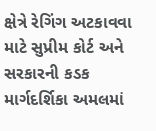ક્ષેત્રે રેગિંગ અટકાવવા માટે સુપ્રીમ કોર્ટ અને સરકારની કડક માર્ગદર્શિકા અમલમાં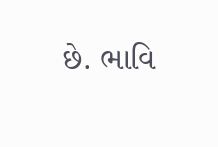છે. ભાવિ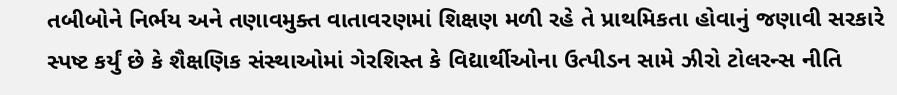તબીબોને નિર્ભય અને તણાવમુક્ત વાતાવરણમાં શિક્ષણ મળી રહે તે પ્રાથમિકતા હોવાનું જણાવી સરકારે સ્પષ્ટ કર્યું છે કે શૈક્ષણિક સંસ્થાઓમાં ગેરશિસ્ત કે વિદ્યાર્થીઓના ઉત્પીડન સામે ઝીરો ટોલરન્સ નીતિ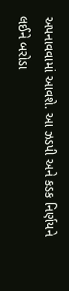અપનાવવામાં આવશે. આ ઝડપી અને કડક નિર્ણયને લઈને બરોડા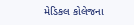મેડિકલ કોલેજના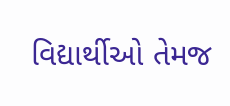વિદ્યાર્થીઓ તેમજ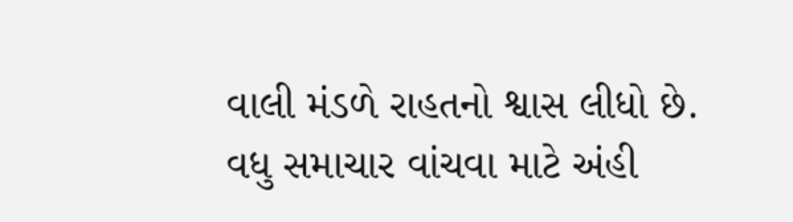વાલી મંડળે રાહતનો શ્વાસ લીધો છે.
વધુ સમાચાર વાંચવા માટે અંહી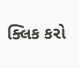ક્લિક કરો